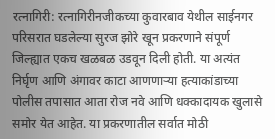रत्नागिरी: रत्नागिरीनजीकच्या कुवारबाव येथील साईनगर परिसरात घडलेल्या सुरज झोरे खून प्रकरणाने संपूर्ण जिल्ह्यात एकच खळबळ उडवून दिली होती. या अत्यंत निर्घृण आणि अंगावर काटा आणणाऱ्या हत्याकांडाच्या पोलीस तपासात आता रोज नवे आणि धक्कादायक खुलासे समोर येत आहेत. या प्रकरणातील सर्वात मोठी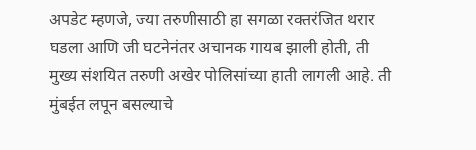अपडेट म्हणजे, ज्या तरुणीसाठी हा सगळा रक्तरंजित थरार घडला आणि जी घटनेनंतर अचानक गायब झाली होती, ती मुख्य संशयित तरुणी अखेर पोलिसांच्या हाती लागली आहे. ती मुंबईत लपून बसल्याचे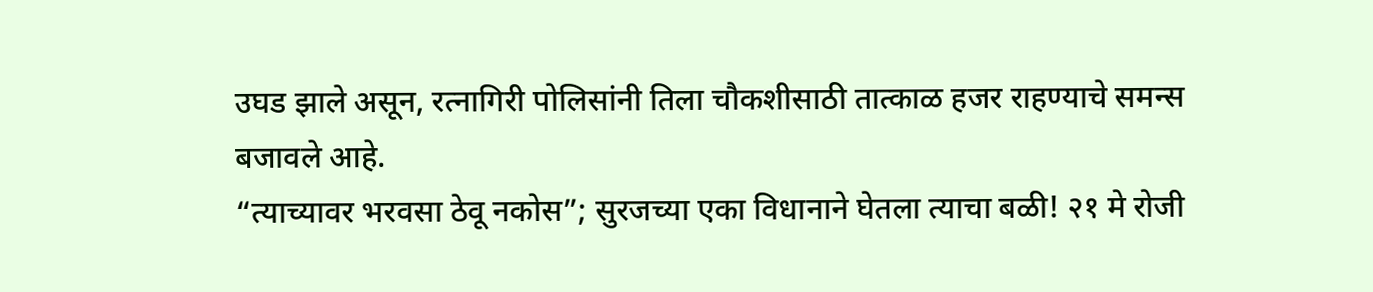उघड झाले असून, रत्नागिरी पोलिसांनी तिला चौकशीसाठी तात्काळ हजर राहण्याचे समन्स बजावले आहे.
“त्याच्यावर भरवसा ठेवू नकोस”; सुरजच्या एका विधानाने घेतला त्याचा बळी! २१ मे रोजी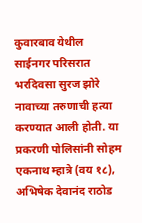कुवारबाव येथील साईनगर परिसरात भरदिवसा सुरज झोरे नावाच्या तरुणाची हत्या करण्यात आली होती. या प्रकरणी पोलिसांनी सोहम एकनाथ म्हात्रे (वय १८), अभिषेक देवानंद राठोड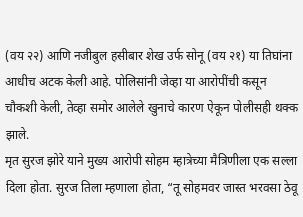(वय २२) आणि नजीबुल हसीबार शेख उर्फ सोनू (वय २१) या तिघांना आधीच अटक केली आहे. पोलिसांनी जेव्हा या आरोपींची कसून चौकशी केली, तेव्हा समोर आलेले खुनाचे कारण ऐकून पोलीसही थक्क झाले.
मृत सुरज झोरे याने मुख्य आरोपी सोहम म्हात्रेच्या मैत्रिणीला एक सल्ला दिला होता. सुरज तिला म्हणाला होता, “तू सोहमवर जास्त भरवसा ठेवू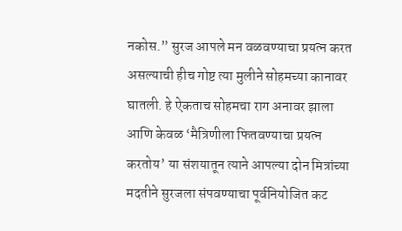नकोस.” सुरज आपले मन वळवण्याचा प्रयत्न करत असल्याची हीच गोष्ट त्या मुलीने सोहमच्या कानावर घातली. हे ऐकताच सोहमचा राग अनावर झाला आणि केवळ ‘मैत्रिणीला फितवण्याचा प्रयत्न करतोय’ या संशयातून त्याने आपल्या दोन मित्रांच्या मदतीने सुरजला संपवण्याचा पूर्वनियोजित कट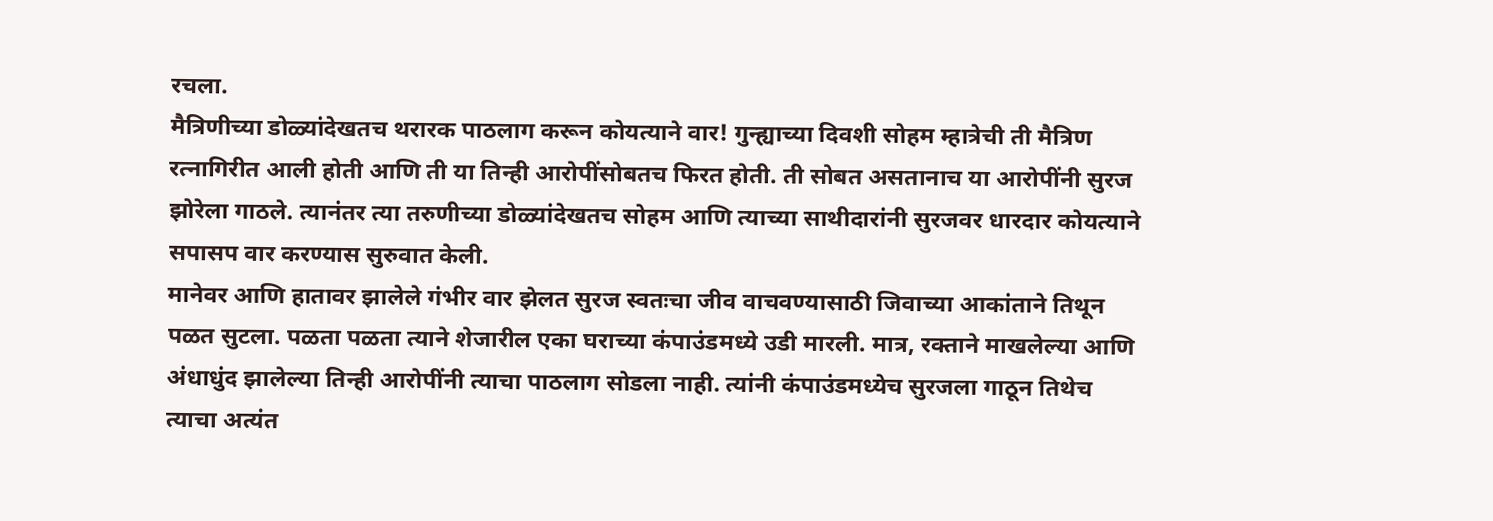रचला.
मैत्रिणीच्या डोळ्यांदेखतच थरारक पाठलाग करून कोयत्याने वार! गुन्ह्याच्या दिवशी सोहम म्हात्रेची ती मैत्रिण रत्नागिरीत आली होती आणि ती या तिन्ही आरोपींसोबतच फिरत होती. ती सोबत असतानाच या आरोपींनी सुरज झोरेला गाठले. त्यानंतर त्या तरुणीच्या डोळ्यांदेखतच सोहम आणि त्याच्या साथीदारांनी सुरजवर धारदार कोयत्याने सपासप वार करण्यास सुरुवात केली.
मानेवर आणि हातावर झालेले गंभीर वार झेलत सुरज स्वतःचा जीव वाचवण्यासाठी जिवाच्या आकांताने तिथून पळत सुटला. पळता पळता त्याने शेजारील एका घराच्या कंपाउंडमध्ये उडी मारली. मात्र, रक्ताने माखलेल्या आणि अंधाधुंद झालेल्या तिन्ही आरोपींनी त्याचा पाठलाग सोडला नाही. त्यांनी कंपाउंडमध्येच सुरजला गाठून तिथेच त्याचा अत्यंत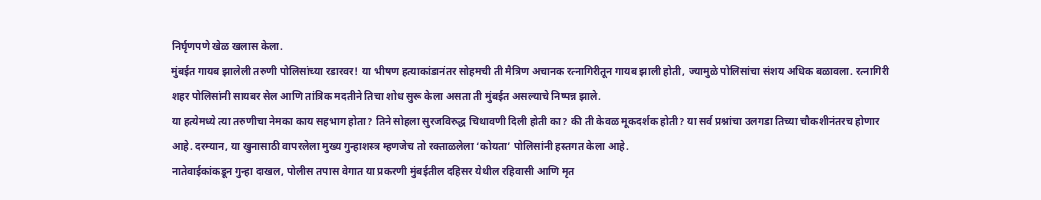निर्घृणपणे खेळ खलास केला.
मुंबईत गायब झालेली तरुणी पोलिसांच्या रडारवर! या भीषण हत्याकांडानंतर सोहमची ती मैत्रिण अचानक रत्नागिरीतून गायब झाली होती, ज्यामुळे पोलिसांचा संशय अधिक बळावला. रत्नागिरी शहर पोलिसांनी सायबर सेल आणि तांत्रिक मदतीने तिचा शोध सुरू केला असता ती मुंबईत असल्याचे निष्पन्न झाले.
या हत्येमध्ये त्या तरुणीचा नेमका काय सहभाग होता? तिने सोहला सुरजविरुद्ध चिथावणी दिली होती का? की ती केवळ मूकदर्शक होती? या सर्व प्रश्नांचा उलगडा तिच्या चौकशीनंतरच होणार आहे. दरम्यान, या खुनासाठी वापरलेला मुख्य गुन्हाशस्त्र म्हणजेच तो रक्ताळलेला ‘कोयता’ पोलिसांनी हस्तगत केला आहे.
नातेवाईकांकडून गुन्हा दाखल, पोलीस तपास वेगात या प्रकरणी मुंबईतील दहिसर येथील रहिवासी आणि मृत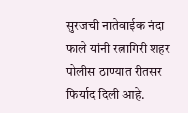सुरजची नातेवाईक नंदा फाले यांनी रत्नागिरी शहर पोलीस ठाण्यात रीतसर फिर्याद दिली आहे.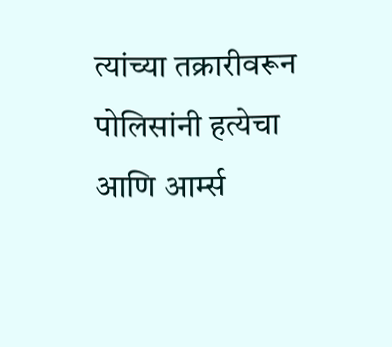त्यांच्या तक्रारीवरून पोलिसांनी हत्येचा आणि आर्म्स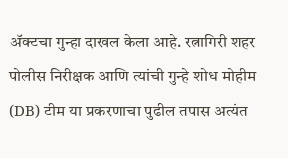ॲक्टचा गुन्हा दाखल केला आहे. रत्नागिरी शहर पोलीस निरीक्षक आणि त्यांची गुन्हे शोध मोहीम (DB) टीम या प्रकरणाचा पुढील तपास अत्यंत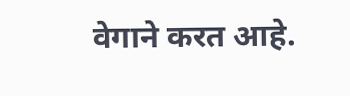वेगाने करत आहे.